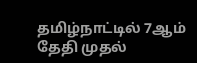தமிழ்நாட்டில் 7ஆம் தேதி முதல்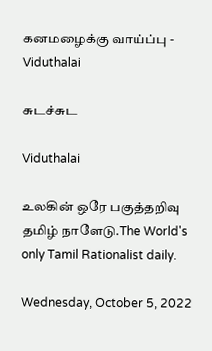கனமழைக்கு வாய்ப்பு - Viduthalai

சுடச்சுட

Viduthalai

உலகின் ஒரே பகுத்தறிவு தமிழ் நாளேடு.The World's only Tamil Rationalist daily.

Wednesday, October 5, 2022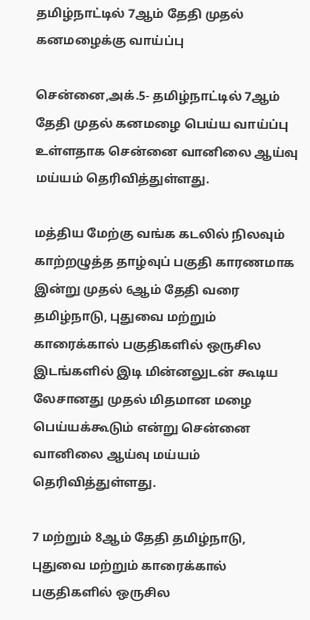தமிழ்நாட்டில் 7ஆம் தேதி முதல் கனமழைக்கு வாய்ப்பு

சென்னை,அக்.5- தமிழ்நாட்டில் 7ஆம் தேதி முதல் கனமழை பெய்ய வாய்ப்பு உள்ளதாக சென்னை வானிலை ஆய்வு மய்யம் தெரிவித்துள்ளது.

மத்திய மேற்கு வங்க கடலில் நிலவும் காற்றழுத்த தாழ்வுப் பகுதி காரணமாக இன்று முதல் 6ஆம் தேதி வரை தமிழ்நாடு, புதுவை மற்றும் காரைக்கால் பகுதிகளில் ஒருசில இடங்களில் இடி மின்னலுடன் கூடிய லேசானது முதல் மிதமான மழை பெய்யக்கூடும் என்று சென்னை வானிலை ஆய்வு மய்யம் தெரிவித்துள்ளது.

7 மற்றும் 8ஆம் தேதி தமிழ்நாடு, புதுவை மற்றும் காரைக்கால் பகுதிகளில் ஒருசில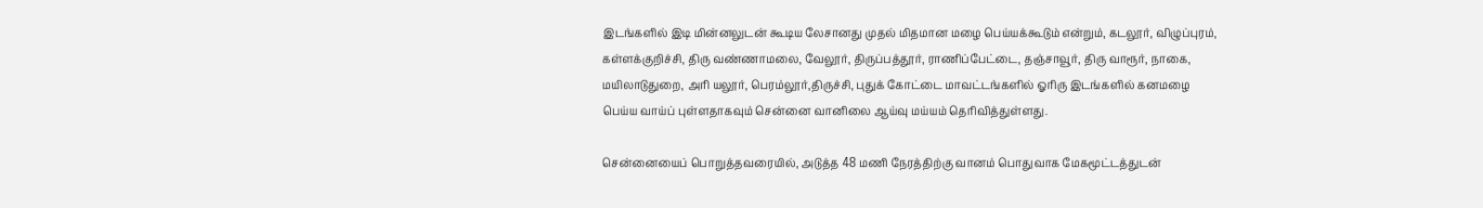இடங்களில் இடி மின்னலுடன் கூடிய லேசானது முதல் மிதமான மழை பெய்யக்கூடும் என்றும், கடலூர், விழுப்புரம், கள்ளக்குறிச்சி, திரு வண்ணாமலை, வேலூர், திருப்பத்தூர், ராணிப்பேட்டை, தஞ்சாவூர், திரு வாரூர், நாகை, மயிலாடுதுறை, அரி யலூர், பெரம்லூர்,திருச்சி, புதுக் கோட்டை மாவட்டங்களில் ஓரிரு இடங்களில் கனமழை பெய்ய வாய்ப் புள்ளதாகவும் சென்னை வானிலை ஆய்வு மய்யம் தெரிவித்துள்ளது.

சென்னையைப் பொறுத்தவரையில், அடுத்த 48 மணி நேரத்திற்கு வானம் பொதுவாக மேகமூட்டத்துடன்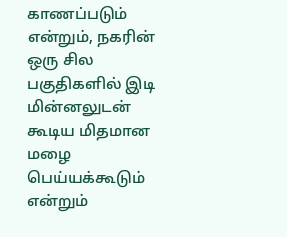காணப்படும் என்றும், நகரின் ஒரு சில பகுதிகளில் இடி மின்னலுடன் கூடிய மிதமான மழை பெய்யக்கூடும் என்றும்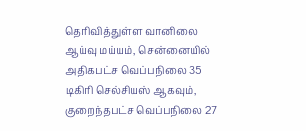தெரிவித்துள்ள வானிலை ஆய்வு மய்யம், சென்னையில் அதிகபட்ச வெப்பநிலை 35 டிகிரி செல்சியஸ் ஆகவும், குறைந்தபட்ச வெப்பநிலை 27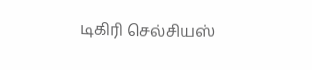டிகிரி செல்சியஸ்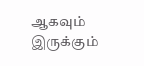ஆகவும் இருக்கும்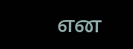என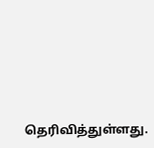தெரிவித்துள்ளது.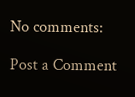No comments:

Post a Comment